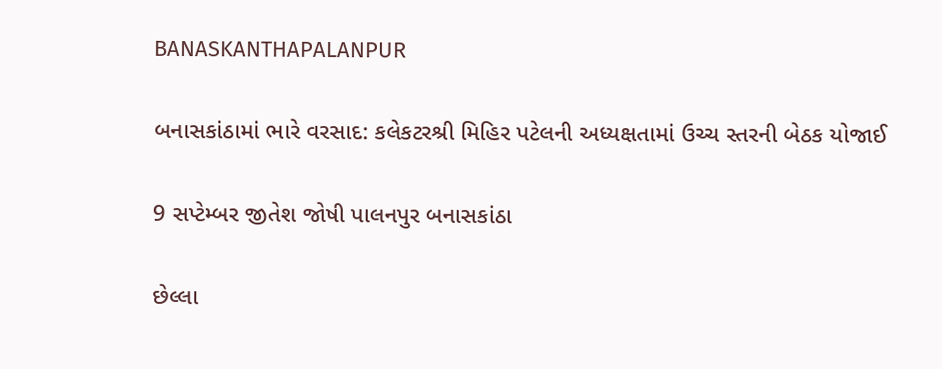BANASKANTHAPALANPUR

બનાસકાંઠામાં ભારે વરસાદ: કલેકટરશ્રી મિહિર પટેલની અધ્યક્ષતામાં ઉચ્ચ સ્તરની બેઠક યોજાઈ

9 સપ્ટેમ્બર જીતેશ જોષી પાલનપુર બનાસકાંઠા

છેલ્લા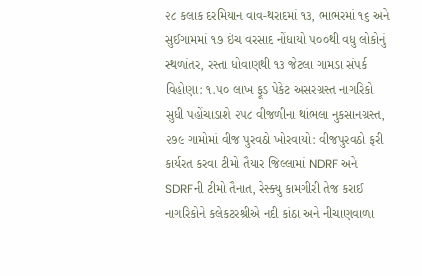૨૮ કલાક દરમિયાન વાવ-થરાદમાં ૧૩, ભાભરમાં ૧૬ અને સુઈગામમાં ૧૭ ઇંચ વરસાદ નોંધાયો ૫૦૦થી વધુ લોકોનું સ્થળાંતર, રસ્તા ધોવાણથી ૧૩ જેટલા ગામડા સંપર્ક વિહોણા: ૧.૫૦ લાખ ફૂડ પેકેટ અસરગ્રસ્ત નાગરિકો સુધી પહોંચાડાશે ૨૫૮ વીજળીના થાંભલા નુકસાનગ્રસ્ત, ૨૭૯ ગામોમાં વીજ પુરવઠો ખોરવાયો: વીજપુરવઠો ફરી કાર્યરત કરવા ટીમો તૈયાર જિલ્લામાં NDRF અને SDRFની ટીમો તૈનાત, રેસ્ક્યુ કામગીરી તેજ કરાઈ નાગરિકોને કલેકટરશ્રીએ નદી કાંઠા અને નીચાણવાળા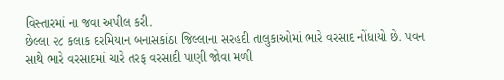વિસ્તારમાં ના જવા અપીલ કરી.
છેલ્લા ૨૮ કલાક દરમિયાન બનાસકાંઠા જિલ્લાના સરહદી તાલુકાઓમાં ભારે વરસાદ નોંધાયો છે. પવન સાથે ભારે વરસાદમાં ચારે તરફ વરસાદી પાણી જોવા મળી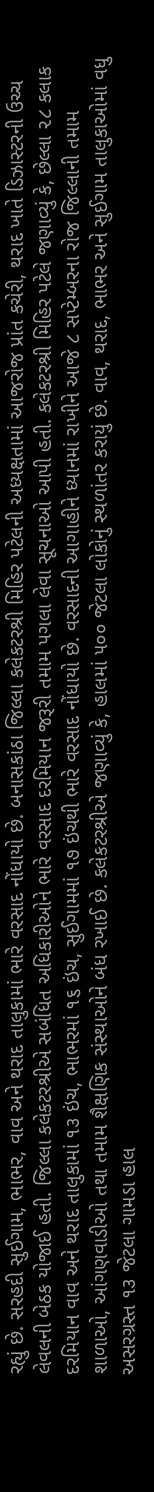રહ્યું છે. સરહદી સુઈગામ, ભાભર, વાવ અને થરાદ તાલુકામાં ભારે વરસાદ નોંધાયો છે. બનાસકાંઠા જિલ્લા કલેકટરશ્રી મિહિર પટેલની અધ્યક્ષતામાં આજરોજ પ્રાંત કચેરી, થરાદ ખાતે ડિઝાસ્ટરની ઉચ્ચ લેવલની બેઠક યોજાઈ હતી. જિલ્લા કલેકટરશ્રીએ સબંધિત અધિકારીઓને ભારે વરસાદ દરમિયાન જરૂરી તમામ પગલા લેવા સૂચનાઓ આપી હતી. કલેકટરશ્રી મિહિર પટેલે જણાવ્યું કે, છેલ્લા ૨૮ કલાક દરમિયાન વાવ અને થરાદ તાલુકામાં ૧૩ ઇંચ, ભાભરમાં ૧૬ ઇંચ, સુઈગામમાં ૧૭ ઇંચથી ભારે વરસાદ નોંધાયો છે. વરસાદની આગાહીને ધ્યાનમાં રાખીને આજે ૮ સપ્ટેમ્બરના રોજ જિલ્લાની તમામ શાળાઓ, આંગણવાડીઓ તથા તમામ શૈક્ષણિક સંસ્થાઓને બંધ રખાઈ છે. કલેકટરશ્રીએ જણાવ્યું કે, હાલમાં ૫૦૦ જેટલા લોકોનું સ્થળાંતર કરાયું છે. વાવ, થરાદ, ભાભર અને સુઈગામ તાલુકાઓમાં વધુ અસરગ્રસ્ત ૧૩ જેટલા ગામડા હાલ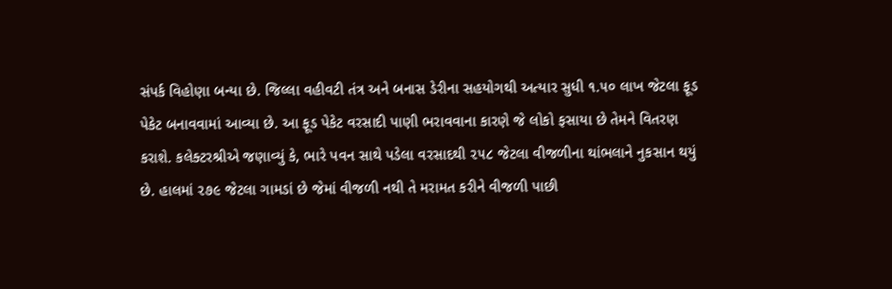સંપર્ક વિહોણા બન્યા છે. જિલ્લા વહીવટી તંત્ર અને બનાસ ડેરીના સહયોગથી અત્યાર સુધી ૧.૫૦ લાખ જેટલા ફૂડ પેકેટ બનાવવામાં આવ્યા છે. આ ફૂડ પેકેટ વરસાદી પાણી ભરાવવાના કારણે જે લોકો ફસાયા છે તેમને વિતરણ કરાશે. કલેક્ટરશ્રીએ જણાવ્યું કે, ભારે પવન સાથે પડેલા વરસાદથી ૨૫૮ જેટલા વીજળીના થાંભલાને નુકસાન થયું છે. હાલમાં ૨૭૯ જેટલા ગામડાં છે જેમાં વીજળી નથી તે મરામત કરીને વીજળી પાછી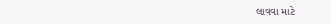લાવવા માટે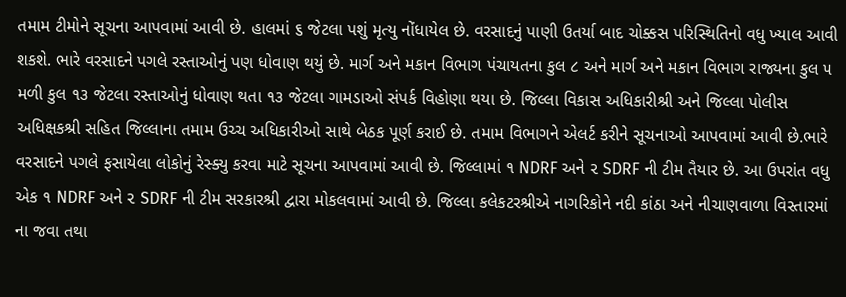તમામ ટીમોને સૂચના આપવામાં આવી છે. હાલમાં ૬ જેટલા પશું મૃત્યુ નોંધાયેલ છે. વરસાદનું પાણી ઉતર્યા બાદ ચોક્કસ પરિસ્થિતિનો વધુ ખ્યાલ આવી શકશે. ભારે વરસાદને પગલે રસ્તાઓનું પણ ધોવાણ થયું છે. માર્ગ અને મકાન વિભાગ પંચાયતના કુલ ૮ અને માર્ગ અને મકાન વિભાગ રાજ્યના કુલ ૫ મળી કુલ ૧૩ જેટલા રસ્તાઓનું ધોવાણ થતા ૧૩ જેટલા ગામડાઓ સંપર્ક વિહોણા થયા છે. જિલ્લા વિકાસ અધિકારીશ્રી અને જિલ્લા પોલીસ અધિક્ષકશ્રી સહિત જિલ્લાના તમામ ઉચ્ચ અધિકારીઓ સાથે બેઠક પૂર્ણ કરાઈ છે. તમામ વિભાગને એલર્ટ કરીને સૂચનાઓ આપવામાં આવી છે.ભારે વરસાદને પગલે ફસાયેલા લોકોનું રેસ્ક્યુ કરવા માટે સૂચના આપવામાં આવી છે. જિલ્લામાં ૧ NDRF અને ૨ SDRF ની ટીમ તૈયાર છે. આ ઉપરાંત વધુ એક ૧ NDRF અને ૨ SDRF ની ટીમ સરકારશ્રી દ્વારા મોકલવામાં આવી છે. જિલ્લા કલેકટરશ્રીએ નાગરિકોને નદી કાંઠા અને નીચાણવાળા વિસ્તારમાં ના જવા તથા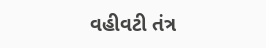વહીવટી તંત્ર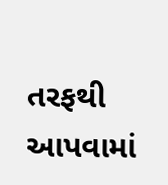તરફથી આપવામાં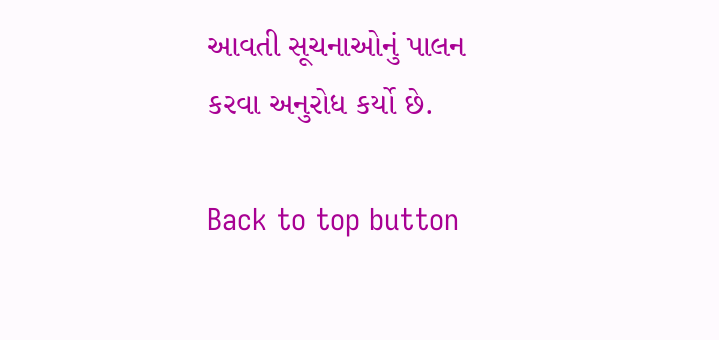આવતી સૂચનાઓનું પાલન કરવા અનુરોધ કર્યો છે.

Back to top button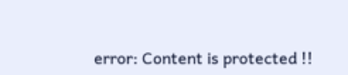error: Content is protected !!